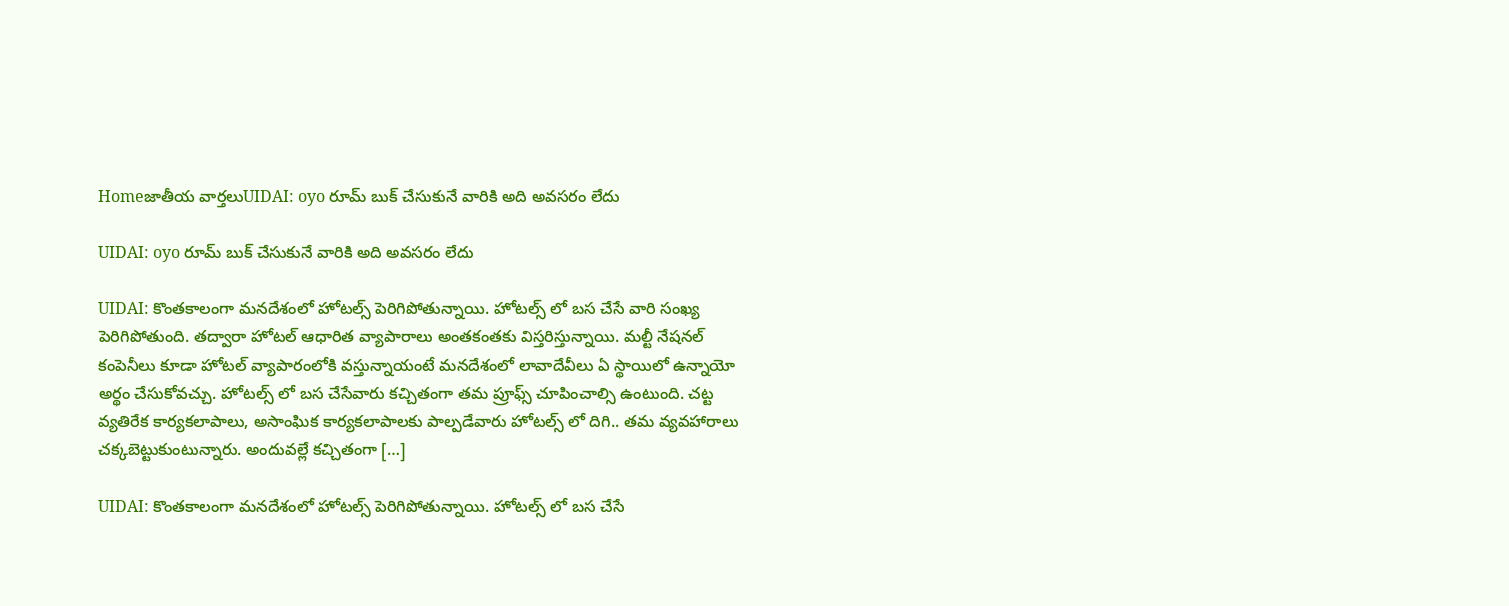Homeజాతీయ వార్తలుUIDAI: oyo రూమ్ బుక్ చేసుకునే వారికి అది అవసరం లేదు

UIDAI: oyo రూమ్ బుక్ చేసుకునే వారికి అది అవసరం లేదు

UIDAI: కొంతకాలంగా మనదేశంలో హోటల్స్ పెరిగిపోతున్నాయి. హోటల్స్ లో బస చేసే వారి సంఖ్య పెరిగిపోతుంది. తద్వారా హోటల్ ఆధారిత వ్యాపారాలు అంతకంతకు విస్తరిస్తున్నాయి. మల్టీ నేషనల్ కంపెనీలు కూడా హోటల్ వ్యాపారంలోకి వస్తున్నాయంటే మనదేశంలో లావాదేవీలు ఏ స్థాయిలో ఉన్నాయో అర్థం చేసుకోవచ్చు. హోటల్స్ లో బస చేసేవారు కచ్చితంగా తమ ప్రూఫ్స్ చూపించాల్సి ఉంటుంది. చట్ట వ్యతిరేక కార్యకలాపాలు, అసాంఘిక కార్యకలాపాలకు పాల్పడేవారు హోటల్స్ లో దిగి.. తమ వ్యవహారాలు చక్కబెట్టుకుంటున్నారు. అందువల్లే కచ్చితంగా […]

UIDAI: కొంతకాలంగా మనదేశంలో హోటల్స్ పెరిగిపోతున్నాయి. హోటల్స్ లో బస చేసే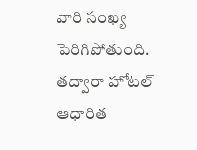వారి సంఖ్య పెరిగిపోతుంది. తద్వారా హోటల్ ఆధారిత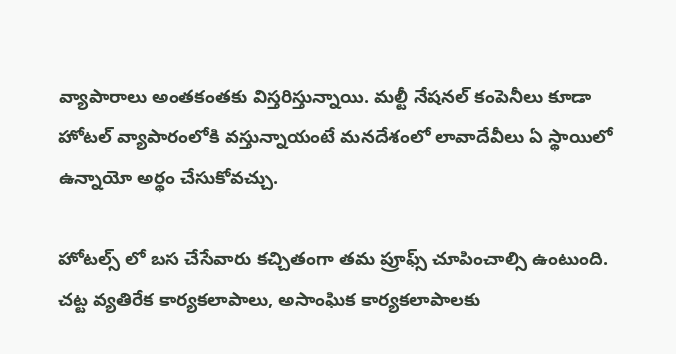వ్యాపారాలు అంతకంతకు విస్తరిస్తున్నాయి. మల్టీ నేషనల్ కంపెనీలు కూడా హోటల్ వ్యాపారంలోకి వస్తున్నాయంటే మనదేశంలో లావాదేవీలు ఏ స్థాయిలో ఉన్నాయో అర్థం చేసుకోవచ్చు.

హోటల్స్ లో బస చేసేవారు కచ్చితంగా తమ ప్రూఫ్స్ చూపించాల్సి ఉంటుంది. చట్ట వ్యతిరేక కార్యకలాపాలు, అసాంఘిక కార్యకలాపాలకు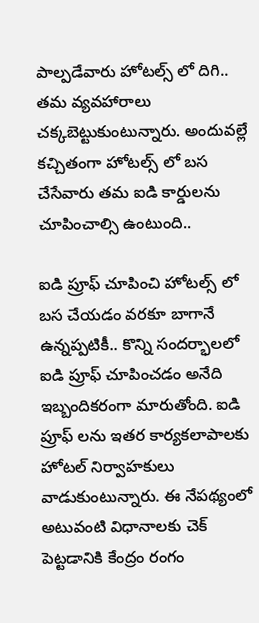పాల్పడేవారు హోటల్స్ లో దిగి.. తమ వ్యవహారాలు చక్కబెట్టుకుంటున్నారు. అందువల్లే కచ్చితంగా హోటల్స్ లో బస చేసేవారు తమ ఐడి కార్డులను చూపించాల్సి ఉంటుంది..

ఐడి ప్రూఫ్ చూపించి హోటల్స్ లో బస చేయడం వరకూ బాగానే ఉన్నప్పటికీ.. కొన్ని సందర్భాలలో ఐడి ప్రూఫ్ చూపించడం అనేది ఇబ్బందికరంగా మారుతోంది. ఐడి ప్రూఫ్ లను ఇతర కార్యకలాపాలకు హోటల్ నిర్వాహకులు వాడుకుంటున్నారు. ఈ నేపథ్యంలో అటువంటి విధానాలకు చెక్ పెట్టడానికి కేంద్రం రంగం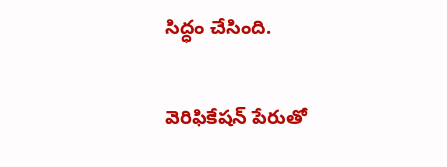సిద్ధం చేసింది.

వెరిఫికేషన్ పేరుతో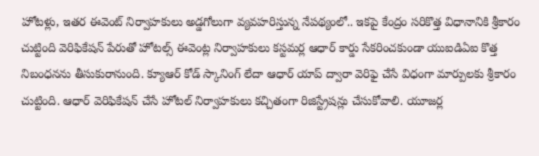హోటళ్లు, ఇతర ఈవెంట్ నిర్వాహకులు అడ్డగోలుగా వ్యవహరిస్తున్న నేపథ్యంలో.. ఇకపై కేంద్రం సరికొత్త విధానానికి శ్రీకారం చుట్టింది వెరిఫికేషన్ పేరుతో హోటల్స్ ఈవెంట్ల నిర్వాహకులు కస్టమర్ల ఆధార్ కార్డు సేకరించకుండా యుఐడిఏఐ కొత్త నిబంధనను తీసుకురానుంది. క్యూఆర్ కోడ్ స్కానింగ్ లేదా ఆధార్ యాప్ ద్వారా వెరిఫై చేసే విధంగా మార్పులకు శ్రీకారం చుట్టింది. ఆధార్ వెరిఫికేషన్ చేసే హోటల్ నిర్వాహకులు కచ్చితంగా రిజిస్ట్రేషన్లు చేసుకోవాలి. యూజర్ల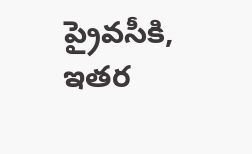ప్రైవసీకి, ఇతర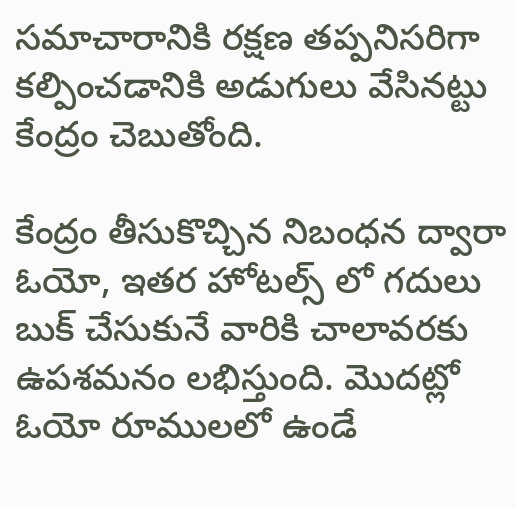సమాచారానికి రక్షణ తప్పనిసరిగా కల్పించడానికి అడుగులు వేసినట్టు కేంద్రం చెబుతోంది.

కేంద్రం తీసుకొచ్చిన నిబంధన ద్వారా ఓయో, ఇతర హోటల్స్ లో గదులు బుక్ చేసుకునే వారికి చాలావరకు ఉపశమనం లభిస్తుంది. మొదట్లో ఓయో రూములలో ఉండే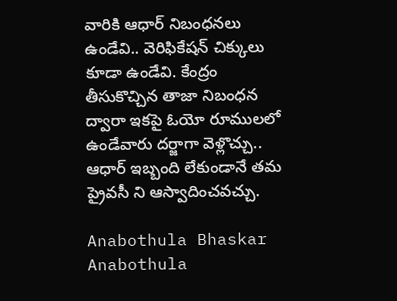వారికి ఆధార్ నిబంధనలు ఉండేవి.. వెరిఫికేషన్ చిక్కులు కూడా ఉండేవి. కేంద్రం తీసుకొచ్చిన తాజా నిబంధన ద్వారా ఇకపై ఓయో రూములలో ఉండేవారు దర్జాగా వెళ్లొచ్చు.. ఆధార్ ఇబ్బంది లేకుండానే తమ ప్రైవసీ ని ఆస్వాదించవచ్చు.

Anabothula Bhaskar
Anabothula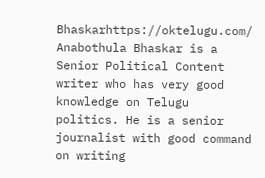Bhaskarhttps://oktelugu.com/
Anabothula Bhaskar is a Senior Political Content writer who has very good knowledge on Telugu politics. He is a senior journalist with good command on writing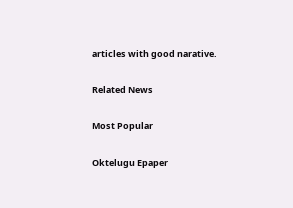articles with good narative.

Related News

Most Popular

Oktelugu Epaper